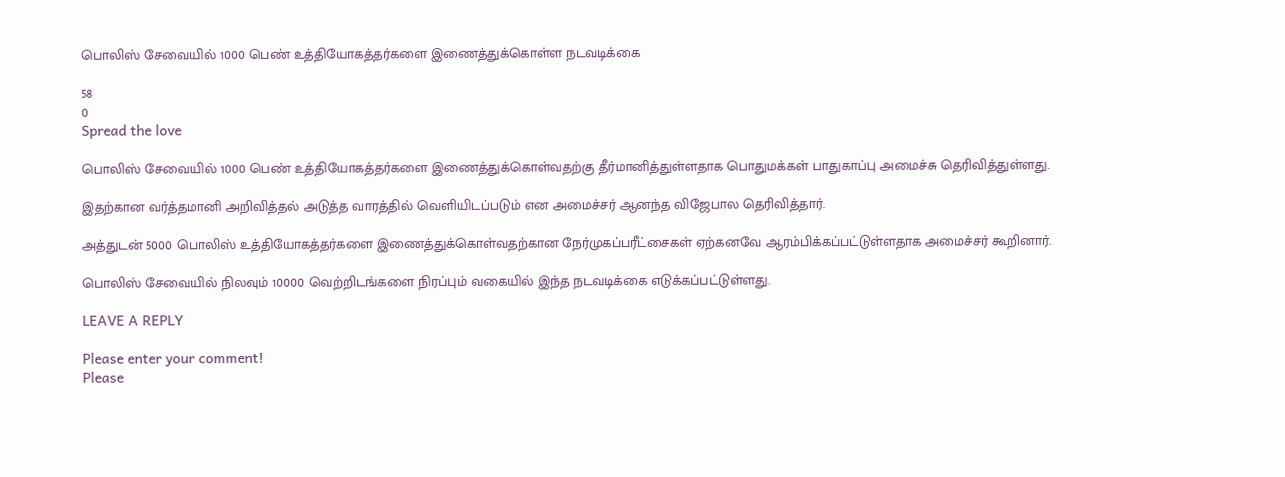பொலிஸ் சேவையில் 1000 பெண் உத்தியோகத்தர்களை இணைத்துக்கொள்ள நடவடிக்கை

58
0
Spread the love

பொலிஸ் சேவையில் 1000 பெண் உத்தியோகத்தர்களை இணைத்துக்கொள்வதற்கு தீர்மானித்துள்ளதாக பொதுமக்கள் பாதுகாப்பு அமைச்சு தெரிவித்துள்ளது.

இதற்கான வர்த்தமானி அறிவித்தல் அடுத்த வாரத்தில் வெளியிடப்படும் என அமைச்சர் ஆனந்த விஜேபால தெரிவித்தார்.

அத்துடன் 5000 பொலிஸ் உத்தியோகத்தர்களை இணைத்துக்கொள்வதற்கான நேர்முகப்பரீட்சைகள் ஏற்கனவே ஆரம்பிக்கப்பட்டுள்ளதாக அமைச்சர் கூறினார்.

பொலிஸ் சேவையில் நிலவும் 10000 வெற்றிடங்களை நிரப்பும் வகையில் இந்த நடவடிக்கை எடுக்கப்பட்டுள்ளது.

LEAVE A REPLY

Please enter your comment!
Please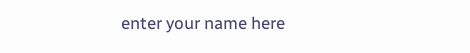enter your name here